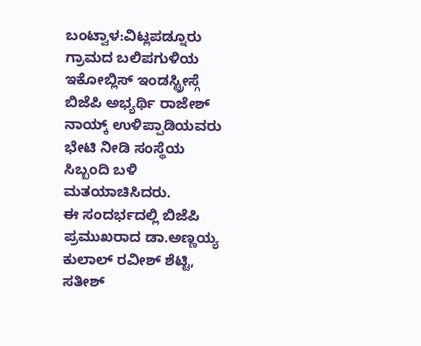ಬಂಟ್ವಾಳ:ವಿಟ್ಲಪಡ್ನೂರು ಗ್ರಾಮದ ಬಲಿಪಗುಳಿಯ ಇಕೋಬ್ಲಿಸ್ ಇಂಡಸ್ಟ್ರೀಸ್ಗೆ ಬಿಜೆಪಿ ಅಭ್ಯರ್ಥಿ ರಾಜೇಶ್ ನಾಯ್ಕ್ ಉಳಿಪ್ಪಾಡಿಯವರು ಭೇಟಿ ನೀಡಿ ಸಂಸ್ಥೆಯ ಸಿಬ್ಬಂದಿ ಬಳಿ ಮತಯಾಚಿಸಿದರು.
ಈ ಸಂದರ್ಭದಲ್ಲಿ ಬಿಜೆಪಿ ಪ್ರಮುಖರಾದ ಡಾ.ಅಣ್ಣಯ್ಯ ಕುಲಾಲ್ ರವೀಶ್ ಶೆಟ್ಟಿ, ಸತೀಶ್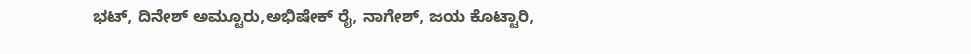ಭಟ್, ದಿನೇಶ್ ಅಮ್ಟೂರು,ಅಭಿಷೇಕ್ ರೈ, ನಾಗೇಶ್, ಜಯ ಕೊಟ್ಟಾರಿ,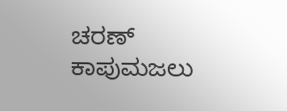ಚರಣ್ ಕಾಪುಮಜಲು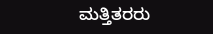ಮತ್ತಿತರರು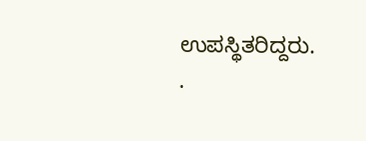ಉಪಸ್ಥಿತರಿದ್ದರು.
.